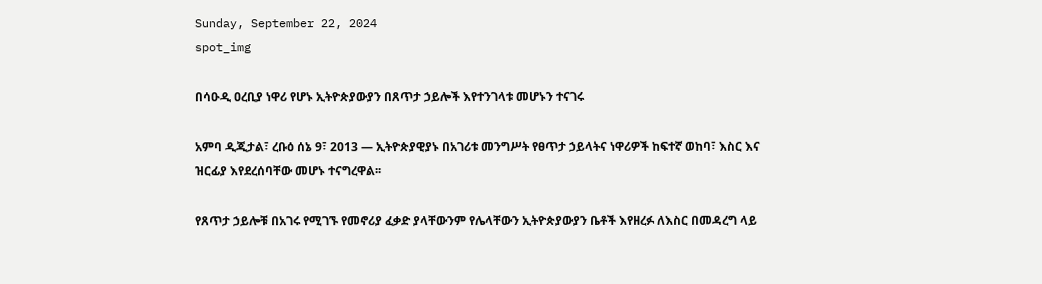Sunday, September 22, 2024
spot_img

በሳዑዲ ዐረቢያ ነዋሪ የሆኑ ኢትዮጵያውያን በጸጥታ ኃይሎች እየተንገላቱ መሆኑን ተናገሩ

አምባ ዲጂታል፣ ረቡዕ ሰኔ 9፣ 2013 ― ኢትዮጵያዊያኑ በአገሪቱ መንግሥት የፀጥታ ኃይላትና ነዋሪዎች ከፍተኛ ወከባ፣ እስር እና ዝርፊያ እየደረሰባቸው መሆኑ ተናግረዋል፡፡

የጸጥታ ኃይሎቹ በአገሩ የሚገኙ የመኖሪያ ፈቃድ ያላቸውንም የሌላቸውን ኢትዮጵያውያን ቤቶች እየዘረፉ ለእስር በመዳረግ ላይ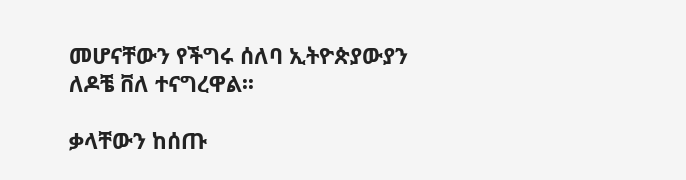መሆናቸውን የችግሩ ሰለባ ኢትዮጵያውያን ለዶቼ ቨለ ተናግረዋል፡፡

ቃላቸውን ከሰጡ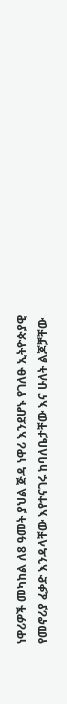ነዋሪዎች መካከል ለ8 ዓመት ያህል ጅዳ ነዋሪ እንደሆኑ የገለፁ ኢትዮጵያዊ የመኖሪያ ፈቃድ እንዳላቸው እየተናገሩ ከባለቤታቸው እና ሁለት ልጆቻቸው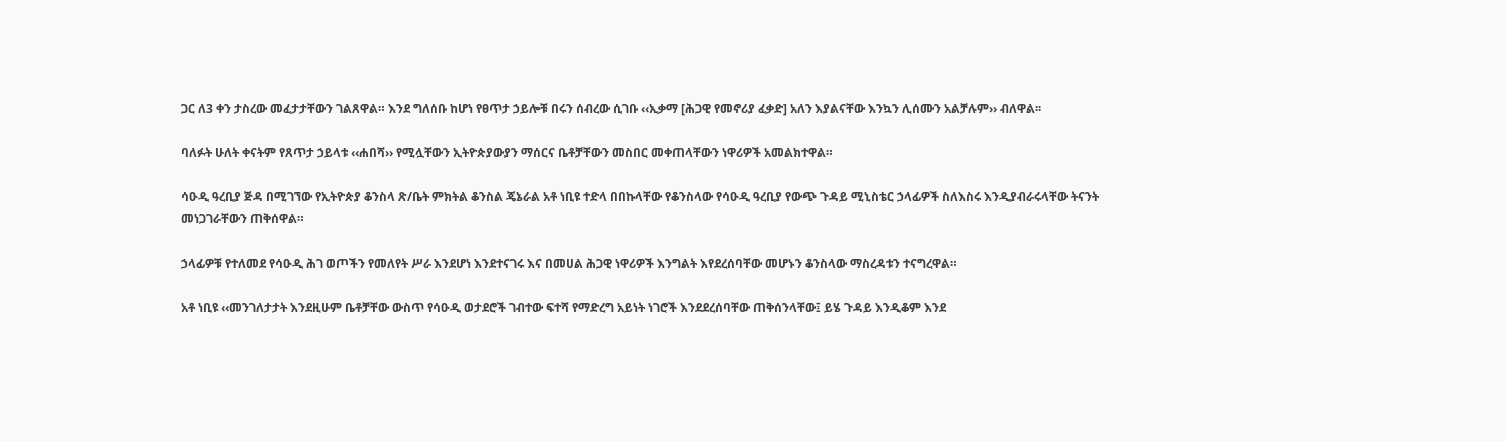ጋር ለ3 ቀን ታስረው መፈታታቸውን ገልጸዋል። እንደ ግለሰቡ ከሆነ የፀጥታ ኃይሎቹ በሩን ሰብረው ሲገቡ ‹‹ኢቃማ [ሕጋዊ የመኖሪያ ፈቃድ] አለን እያልናቸው እንኳን ሊሰሙን አልቻሉም›› ብለዋል፡፡

ባለፉት ሁለት ቀናትም የጸጥታ ኃይላቱ ‹‹ሐበሻ›› የሚሏቸውን ኢትዮጵያውያን ማሰርና ቤቶቻቸውን መስበር መቀጠላቸውን ነዋሪዎች አመልክተዋል።

ሳዑዲ ዓረቢያ ጅዳ በሚገኘው የኢትዮጵያ ቆንስላ ጽ/ቤት ምክትል ቆንስል ጄኔራል አቶ ነቢዩ ተድላ በበኩላቸው የቆንስላው የሳዑዲ ዓረቢያ የውጭ ጉዳይ ሚኒስቴር ኃላፊዎች ስለእስሩ እንዲያብራሩላቸው ትናንት መነጋገራቸውን ጠቅሰዋል።

ኃላፊዎቹ የተለመደ የሳዑዲ ሕገ ወጦችን የመለየት ሥራ እንደሆነ እንደተናገሩ እና በመሀል ሕጋዊ ነዋሪዎች እንግልት እየደረሰባቸው መሆኑን ቆንስላው ማስረዳቱን ተናግረዋል።

አቶ ነቢዩ ‹‹መንገለታታት እንደዚሁም ቤቶቻቸው ውስጥ የሳዑዲ ወታደሮች ገብተው ፍተሻ የማድረግ አይነት ነገሮች እንደደረሰባቸው ጠቅሰንላቸው፤ ይሄ ጉዳይ እንዲቆም እንደ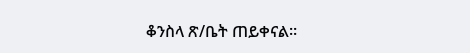ቆንስላ ጽ/ቤት ጠይቀናል።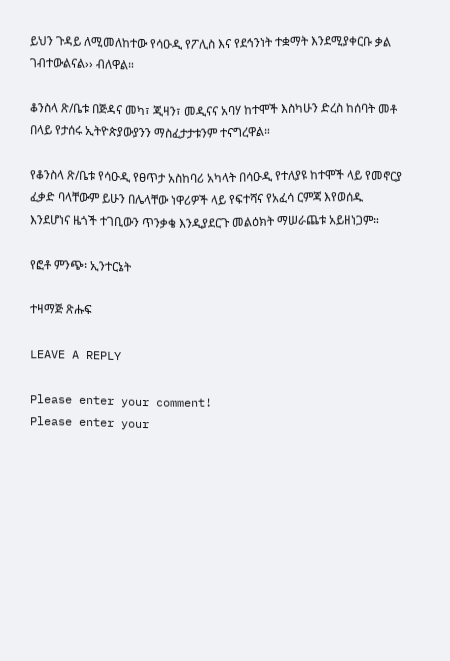ይህን ጉዳይ ለሚመለከተው የሳዑዲ የፖሊስ እና የደኅንነት ተቋማት እንደሚያቀርቡ ቃል ገብተውልናል›› ብለዋል።

ቆንስላ ጽ/ቤቱ በጅዳና መካ፣ ጂዛን፣ መዲናና አባሃ ከተሞች እስካሁን ድረስ ከሰባት መቶ በላይ የታሰሩ ኢትዮጵያውያንን ማስፈታታቱንም ተናግረዋል።

የቆንስላ ጽ/ቤቱ የሳዑዲ የፀጥታ አስከባሪ አካላት በሳዑዲ የተለያዩ ከተሞች ላይ የመኖርያ ፈቃድ ባላቸውም ይሁን በሌላቸው ነዋሪዎች ላይ የፍተሻና የአፈሳ ርምጃ እየወሰዱ እንደሆነና ዜጎች ተገቢውን ጥንቃቄ እንዲያደርጉ መልዕክት ማሠራጨቱ አይዘነጋም።

የፎቶ ምንጭ፡ ኢንተርኔት

ተዛማጅ ጽሑፍ

LEAVE A REPLY

Please enter your comment!
Please enter your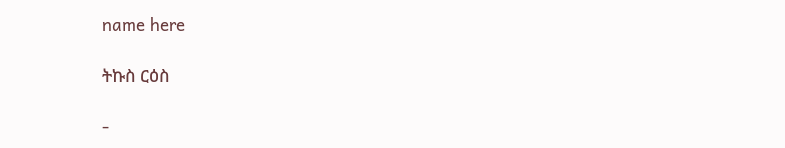name here

ትኩስ ርዕስ

-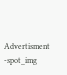Advertisment -spot_img